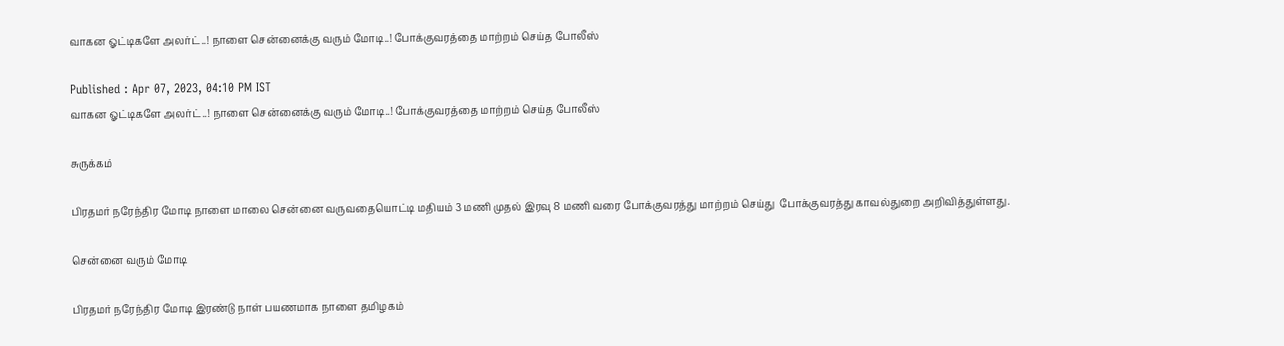வாகன ஓட்டிகளே அலர்ட்..! நாளை சென்னைக்கு வரும் மோடி..! போக்குவரத்தை மாற்றம் செய்த போலீஸ்

Published : Apr 07, 2023, 04:10 PM IST
வாகன ஓட்டிகளே அலர்ட்..! நாளை சென்னைக்கு வரும் மோடி..! போக்குவரத்தை மாற்றம் செய்த போலீஸ்

சுருக்கம்

பிரதமர் நரேந்திர மோடி நாளை மாலை சென்னை வருவதையொட்டி மதியம் 3 மணி முதல் இரவு 8 மணி வரை போக்குவரத்து மாற்றம் செய்து  போக்குவரத்து காவல்துறை அறிவித்துள்ளது.

சென்னை வரும் மோடி

பிரதமர் நரேந்திர மோடி இரண்டு நாள் பயணமாக நாளை தமிழகம்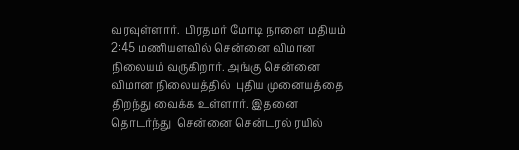வரவுள்ளார்.  பிரதமர் மோடி நாளை மதியம் 2:45 மணியளவில் சென்னை விமான நிலையம் வருகிறார். அங்கு சென்னை விமான நிலையத்தில்  புதிய முனையத்தை திறந்து வைக்க உள்ளார். இதனை தொடர்ந்து  சென்னை சென்டரல் ரயில்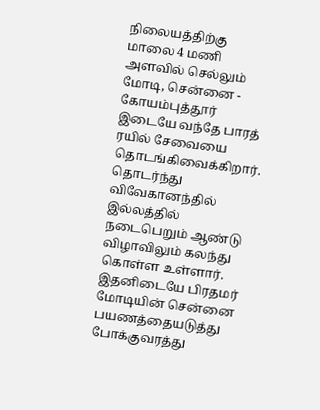நிலையத்திற்கு மாலை 4 மணி அளவில் செல்லும் மோடி, சென்னை - கோயம்புத்தூர் இடையே வந்தே பாரத் ரயில் சேவையை தொடங்கிவைக்கிறார். தொடர்ந்து விவேகானந்தில் இல்லத்தில் நடைபெறும் ஆண்டு விழாவிலும் கலந்து கொள்ள உள்ளார். இதனிடையே பிரதமர் மோடியின் சென்னை பயணத்தையடுத்து போக்குவரத்து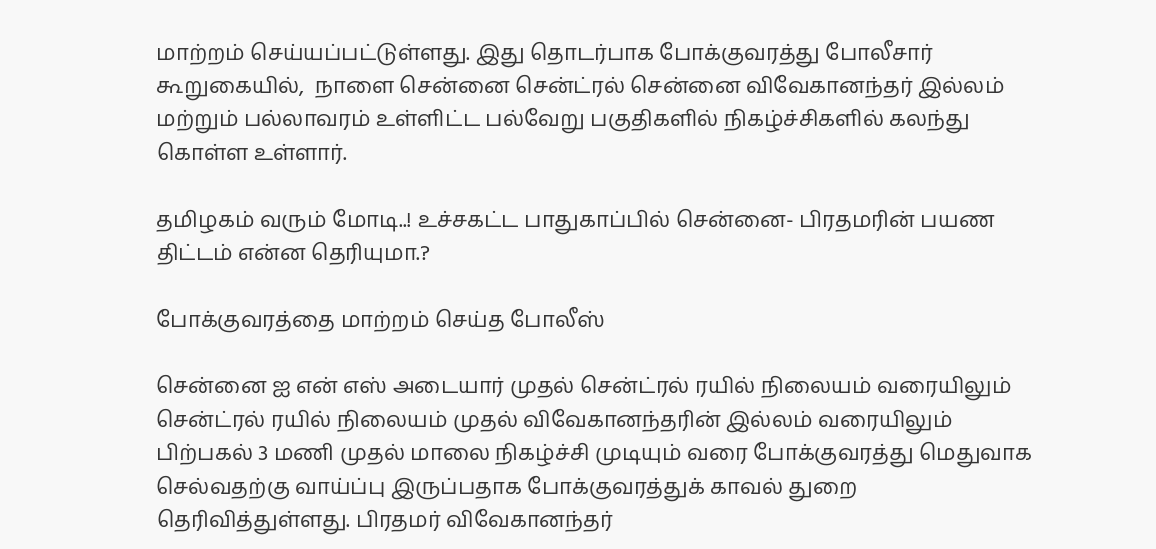மாற்றம் செய்யப்பட்டுள்ளது. இது தொடர்பாக போக்குவரத்து போலீசார் கூறுகையில்,  நாளை சென்னை சென்ட்ரல் சென்னை விவேகானந்தர் இல்லம் மற்றும் பல்லாவரம் உள்ளிட்ட பல்வேறு பகுதிகளில் நிகழ்ச்சிகளில் கலந்து கொள்ள உள்ளார்.

தமிழகம் வரும் மோடி..! உச்சகட்ட பாதுகாப்பில் சென்னை- பிரதமரின் பயண திட்டம் என்ன தெரியுமா.?

போக்குவரத்தை மாற்றம் செய்த போலீஸ்

சென்னை ஐ என் எஸ் அடையார் முதல் சென்ட்ரல் ரயில் நிலையம் வரையிலும் சென்ட்ரல் ரயில் நிலையம் முதல் விவேகானந்தரின் இல்லம் வரையிலும் பிற்பகல் 3 மணி முதல் மாலை நிகழ்ச்சி முடியும் வரை போக்குவரத்து மெதுவாக செல்வதற்கு வாய்ப்பு இருப்பதாக போக்குவரத்துக் காவல் துறை தெரிவித்துள்ளது. பிரதமர் விவேகானந்தர்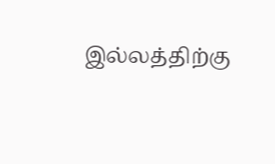இல்லத்திற்கு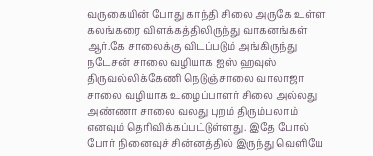வருகையின் போது காந்தி சிலை அருகே உள்ள கலங்கரை விளக்கத்திலிருந்து வாகனங்கள் ஆர்.கே சாலைக்கு விடப்படும் அங்கிருந்து நடேசன் சாலை வழியாக ஐஸ் ஹவுஸ் திருவல்லிக்கேணி நெடுஞ்சாலை வாலாஜா சாலை வழியாக உழைப்பாளர் சிலை அல்லது அண்ணா சாலை வலது புறம் திரும்பலாம் எனவும் தெரிவிக்கப்பட்டுள்ளது. இதே போல் போர் நினைவுச் சின்னத்தில் இருந்து வெளியே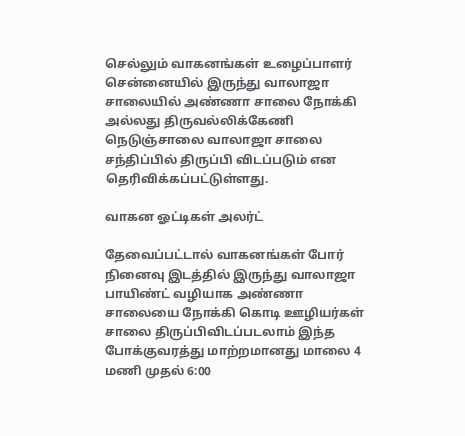செல்லும் வாகனங்கள் உழைப்பாளர் சென்னையில் இருந்து வாலாஜா சாலையில் அண்ணா சாலை நோக்கி அல்லது திருவல்லிக்கேணி நெடுஞ்சாலை வாலாஜா சாலை சந்திப்பில் திருப்பி விடப்படும் என தெரிவிக்கப்பட்டுள்ளது.

வாகன ஓட்டிகள் அலர்ட்

தேவைப்பட்டால் வாகனங்கள் போர் நினைவு இடத்தில் இருந்து வாலாஜா பாயிண்ட் வழியாக அண்ணா சாலையை நோக்கி கொடி ஊழியர்கள் சாலை திருப்பிவிடப்படலாம் இந்த போக்குவரத்து மாற்றமானது மாலை 4 மணி முதல் 6:00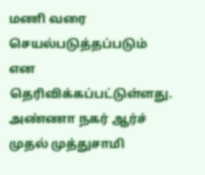மணி வரை செயல்படுத்தப்படும் என தெரிவிக்கப்பட்டுள்ளது. அண்ணா நகர் ஆர்ச் முதல் முத்துசாமி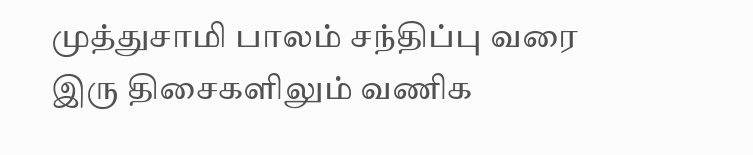முத்துசாமி பாலம் சந்திப்பு வரை இரு திசைகளிலும் வணிக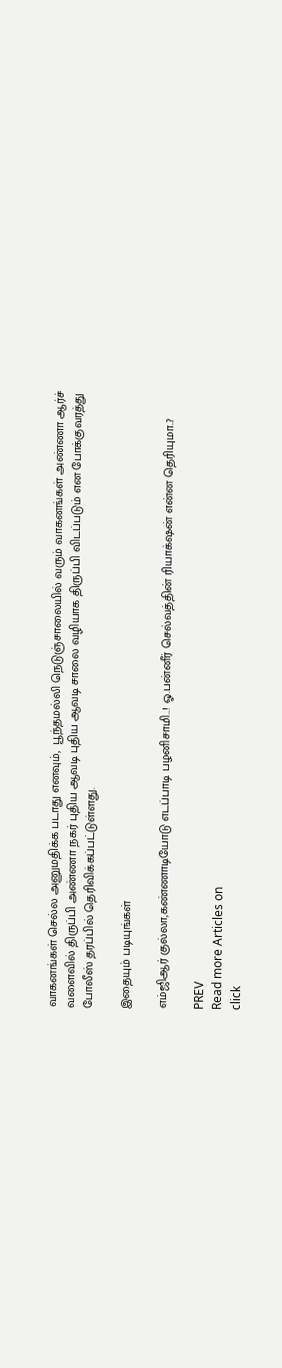வாகனங்கள் செல்ல அனுமதிக்க படாது எனவும்,  பூந்தமல்லி நெடுஞ்சாலையில் வரும் வாகனங்கள் அண்ணா ஆர்ச் வளைவில் திருப்பி அண்ணா நகர் புதிய ஆவடி புதிய ஆவடி சாலை வழியாக திருப்பி விடப்படும் என போக்குவரத்து போலீஸ் தரப்பில் தெரிவிக்கப்பட்டுள்ளது.

இதையும் படியுங்கள்

எம்ஜிஆர் குல்லா,கண்ணாடியோடு எடப்பாடி பழனிசாமி..! ஓ.பன்னீர் செல்வத்தின் ரியாக்‌ஷன் என்ன தெரியுமா..?

PREV
Read more Articles on
click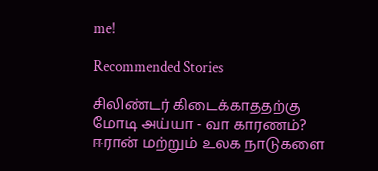me!

Recommended Stories

சிலிண்டர் கிடைக்காததற்கு மோடி அய்யா - வா காரணம்? ஈரான் மற்றும் உலக நாடுகளை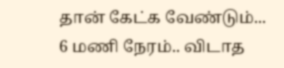தான் கேட்க வேண்டும்...
6 மணி நேரம்.. விடாத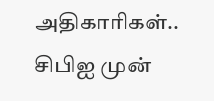அதிகாரிகள்.. சிபிஐ முன்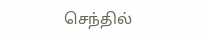செந்தில்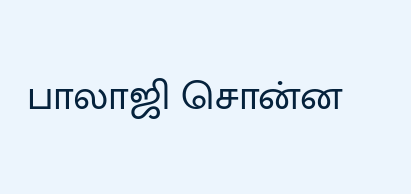பாலாஜி சொன்ன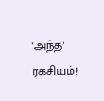'அந்த' ரகசியம்!